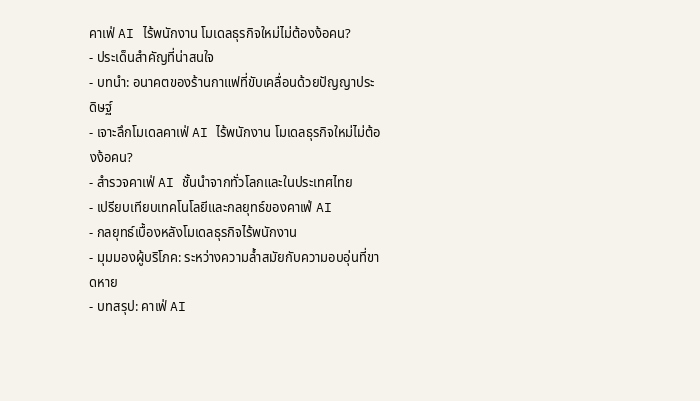คาเฟ่ AI ไร้พนักงาน โมเดลธุรกิจใหม่ไม่ต้องง้อคน?
- ประเด็นสำคัญที่น่าสนใจ
- บทนำ: อนาคตของร้านกาแฟที่ขับเคลื่อนด้วยปัญญาประดิษฐ์
- เจาะลึกโมเดลคาเฟ่ AI ไร้พนักงาน โมเดลธุรกิจใหม่ไม่ต้องง้อคน?
- สำรวจคาเฟ่ AI ชั้นนำจากทั่วโลกและในประเทศไทย
- เปรียบเทียบเทคโนโลยีและกลยุทธ์ของคาเฟ่ AI
- กลยุทธ์เบื้องหลังโมเดลธุรกิจไร้พนักงาน
- มุมมองผู้บริโภค: ระหว่างความล้ำสมัยกับความอบอุ่นที่ขาดหาย
- บทสรุป: คาเฟ่ AI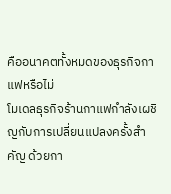คืออนาคตทั้งหมดของธุรกิจกาแฟหรือไม่
โมเดลธุรกิจร้านกาแฟกำลังเผชิญกับการเปลี่ยนแปลงครั้งสำคัญ ด้วยกา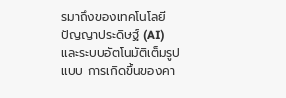รมาถึงของเทคโนโลยีปัญญาประดิษฐ์ (AI) และระบบอัตโนมัติเต็มรูปแบบ การเกิดขึ้นของคา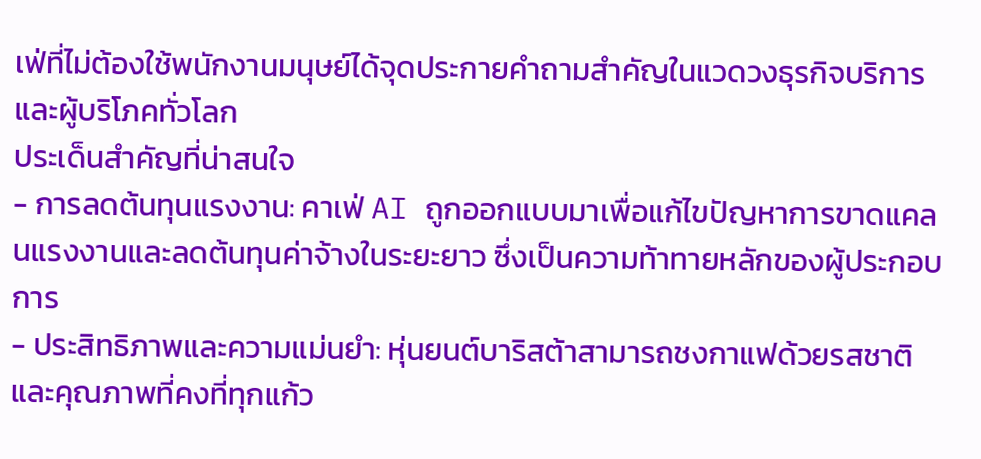เฟ่ที่ไม่ต้องใช้พนักงานมนุษย์ได้จุดประกายคำถามสำคัญในแวดวงธุรกิจบริการและผู้บริโภคทั่วโลก
ประเด็นสำคัญที่น่าสนใจ
- การลดต้นทุนแรงงาน: คาเฟ่ AI ถูกออกแบบมาเพื่อแก้ไขปัญหาการขาดแคลนแรงงานและลดต้นทุนค่าจ้างในระยะยาว ซึ่งเป็นความท้าทายหลักของผู้ประกอบการ
- ประสิทธิภาพและความแม่นยำ: หุ่นยนต์บาริสต้าสามารถชงกาแฟด้วยรสชาติและคุณภาพที่คงที่ทุกแก้ว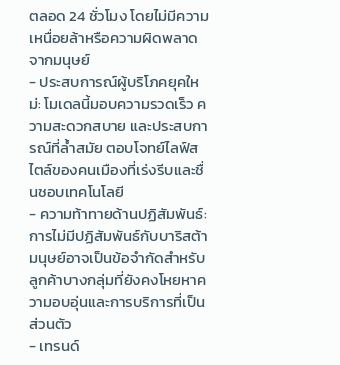ตลอด 24 ชั่วโมง โดยไม่มีความเหนื่อยล้าหรือความผิดพลาดจากมนุษย์
- ประสบการณ์ผู้บริโภคยุคใหม่: โมเดลนี้มอบความรวดเร็ว ความสะดวกสบาย และประสบการณ์ที่ล้ำสมัย ตอบโจทย์ไลฟ์สไตล์ของคนเมืองที่เร่งรีบและชื่นชอบเทคโนโลยี
- ความท้าทายด้านปฏิสัมพันธ์: การไม่มีปฏิสัมพันธ์กับบาริสต้ามนุษย์อาจเป็นข้อจำกัดสำหรับลูกค้าบางกลุ่มที่ยังคงโหยหาความอบอุ่นและการบริการที่เป็นส่วนตัว
- เทรนด์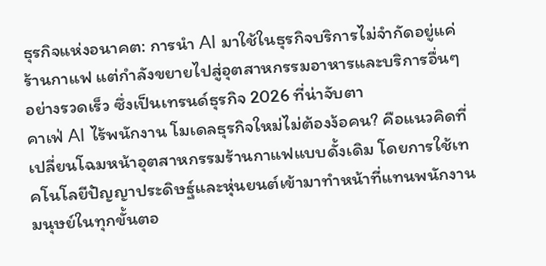ธุรกิจแห่งอนาคต: การนำ AI มาใช้ในธุรกิจบริการไม่จำกัดอยู่แค่ร้านกาแฟ แต่กำลังขยายไปสู่อุตสาหกรรมอาหารและบริการอื่นๆ อย่างรวดเร็ว ซึ่งเป็นเทรนด์ธุรกิจ 2026 ที่น่าจับตา
คาเฟ่ AI ไร้พนักงาน โมเดลธุรกิจใหม่ไม่ต้องง้อคน? คือแนวคิดที่เปลี่ยนโฉมหน้าอุตสาหกรรมร้านกาแฟแบบดั้งเดิม โดยการใช้เทคโนโลยีปัญญาประดิษฐ์และหุ่นยนต์เข้ามาทำหน้าที่แทนพนักงานมนุษย์ในทุกขั้นตอ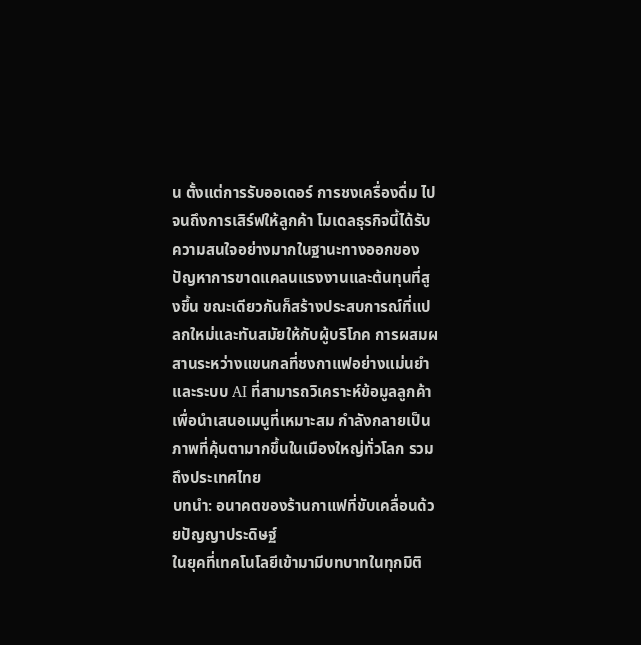น ตั้งแต่การรับออเดอร์ การชงเครื่องดื่ม ไปจนถึงการเสิร์ฟให้ลูกค้า โมเดลธุรกิจนี้ได้รับความสนใจอย่างมากในฐานะทางออกของปัญหาการขาดแคลนแรงงานและต้นทุนที่สูงขึ้น ขณะเดียวกันก็สร้างประสบการณ์ที่แปลกใหม่และทันสมัยให้กับผู้บริโภค การผสมผสานระหว่างแขนกลที่ชงกาแฟอย่างแม่นยำและระบบ AI ที่สามารถวิเคราะห์ข้อมูลลูกค้าเพื่อนำเสนอเมนูที่เหมาะสม กำลังกลายเป็นภาพที่คุ้นตามากขึ้นในเมืองใหญ่ทั่วโลก รวมถึงประเทศไทย
บทนำ: อนาคตของร้านกาแฟที่ขับเคลื่อนด้วยปัญญาประดิษฐ์
ในยุคที่เทคโนโลยีเข้ามามีบทบาทในทุกมิติ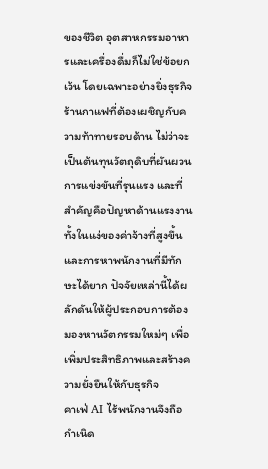ของชีวิต อุตสาหกรรมอาหารและเครื่องดื่มก็ไม่ใช่ข้อยกเว้น โดยเฉพาะอย่างยิ่งธุรกิจร้านกาแฟที่ต้องเผชิญกับความท้าทายรอบด้าน ไม่ว่าจะเป็นต้นทุนวัตถุดิบที่ผันผวน การแข่งขันที่รุนแรง และที่สำคัญคือปัญหาด้านแรงงาน ทั้งในแง่ของค่าจ้างที่สูงขึ้นและการหาพนักงานที่มีทักษะได้ยาก ปัจจัยเหล่านี้ได้ผลักดันให้ผู้ประกอบการต้องมองหานวัตกรรมใหม่ๆ เพื่อเพิ่มประสิทธิภาพและสร้างความยั่งยืนให้กับธุรกิจ
คาเฟ่ AI ไร้พนักงานจึงถือกำเนิด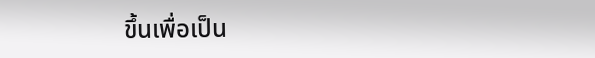ขึ้นเพื่อเป็น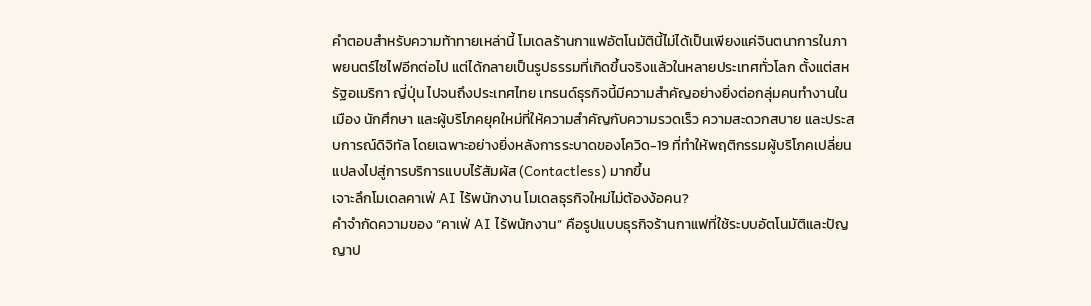คำตอบสำหรับความท้าทายเหล่านี้ โมเดลร้านกาแฟอัตโนมัตินี้ไม่ได้เป็นเพียงแค่จินตนาการในภาพยนตร์ไซไฟอีกต่อไป แต่ได้กลายเป็นรูปธรรมที่เกิดขึ้นจริงแล้วในหลายประเทศทั่วโลก ตั้งแต่สหรัฐอเมริกา ญี่ปุ่น ไปจนถึงประเทศไทย เทรนด์ธุรกิจนี้มีความสำคัญอย่างยิ่งต่อกลุ่มคนทำงานในเมือง นักศึกษา และผู้บริโภคยุคใหม่ที่ให้ความสำคัญกับความรวดเร็ว ความสะดวกสบาย และประสบการณ์ดิจิทัล โดยเฉพาะอย่างยิ่งหลังการระบาดของโควิด-19 ที่ทำให้พฤติกรรมผู้บริโภคเปลี่ยนแปลงไปสู่การบริการแบบไร้สัมผัส (Contactless) มากขึ้น
เจาะลึกโมเดลคาเฟ่ AI ไร้พนักงาน โมเดลธุรกิจใหม่ไม่ต้องง้อคน?
คำจำกัดความของ “คาเฟ่ AI ไร้พนักงาน” คือรูปแบบธุรกิจร้านกาแฟที่ใช้ระบบอัตโนมัติและปัญญาป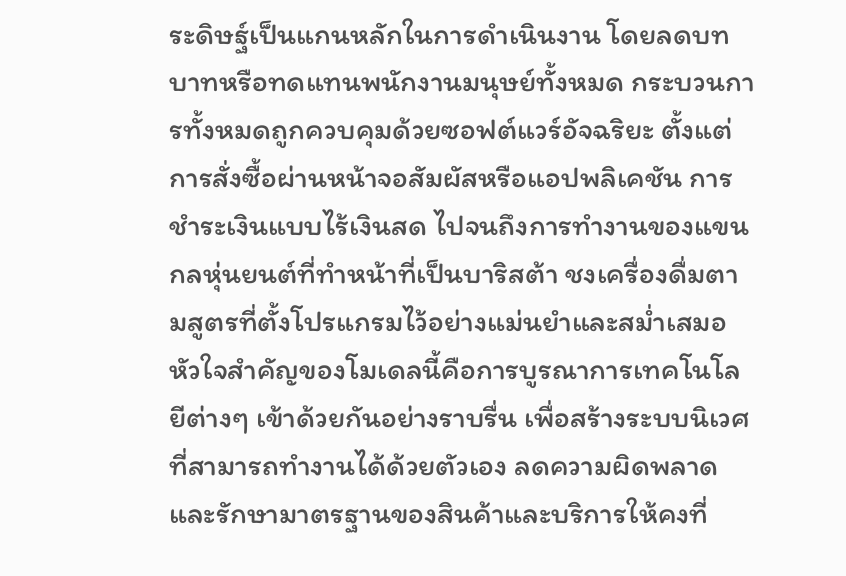ระดิษฐ์เป็นแกนหลักในการดำเนินงาน โดยลดบทบาทหรือทดแทนพนักงานมนุษย์ทั้งหมด กระบวนการทั้งหมดถูกควบคุมด้วยซอฟต์แวร์อัจฉริยะ ตั้งแต่การสั่งซื้อผ่านหน้าจอสัมผัสหรือแอปพลิเคชัน การชำระเงินแบบไร้เงินสด ไปจนถึงการทำงานของแขนกลหุ่นยนต์ที่ทำหน้าที่เป็นบาริสต้า ชงเครื่องดื่มตามสูตรที่ตั้งโปรแกรมไว้อย่างแม่นยำและสม่ำเสมอ
หัวใจสำคัญของโมเดลนี้คือการบูรณาการเทคโนโลยีต่างๆ เข้าด้วยกันอย่างราบรื่น เพื่อสร้างระบบนิเวศที่สามารถทำงานได้ด้วยตัวเอง ลดความผิดพลาด และรักษามาตรฐานของสินค้าและบริการให้คงที่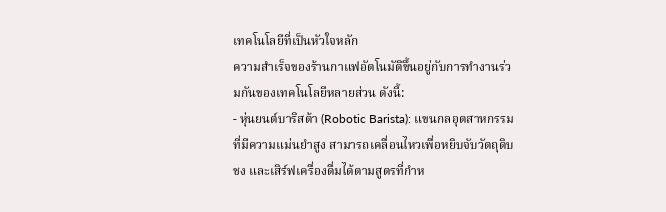เทคโนโลยีที่เป็นหัวใจหลัก
ความสำเร็จของร้านกาแฟอัตโนมัติขึ้นอยู่กับการทำงานร่วมกันของเทคโนโลยีหลายส่วน ดังนี้:
- หุ่นยนต์บาริสต้า (Robotic Barista): แขนกลอุตสาหกรรมที่มีความแม่นยำสูง สามารถเคลื่อนไหวเพื่อหยิบจับวัตถุดิบ ชง และเสิร์ฟเครื่องดื่มได้ตามสูตรที่กำห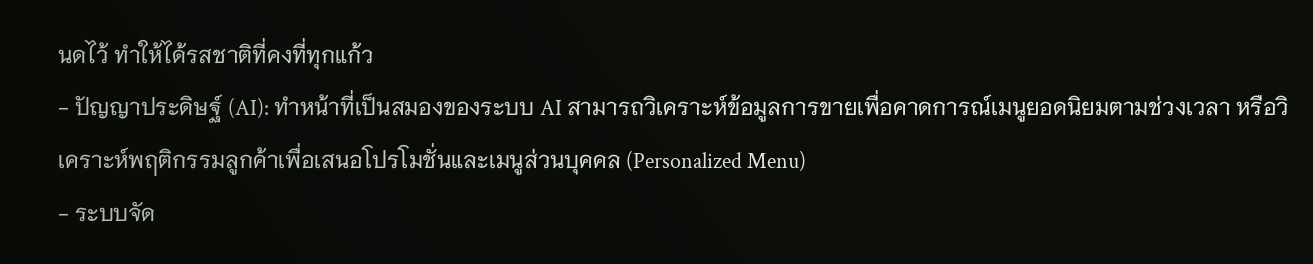นดไว้ ทำให้ได้รสชาติที่คงที่ทุกแก้ว
- ปัญญาประดิษฐ์ (AI): ทำหน้าที่เป็นสมองของระบบ AI สามารถวิเคราะห์ข้อมูลการขายเพื่อคาดการณ์เมนูยอดนิยมตามช่วงเวลา หรือวิเคราะห์พฤติกรรมลูกค้าเพื่อเสนอโปรโมชั่นและเมนูส่วนบุคคล (Personalized Menu)
- ระบบจัด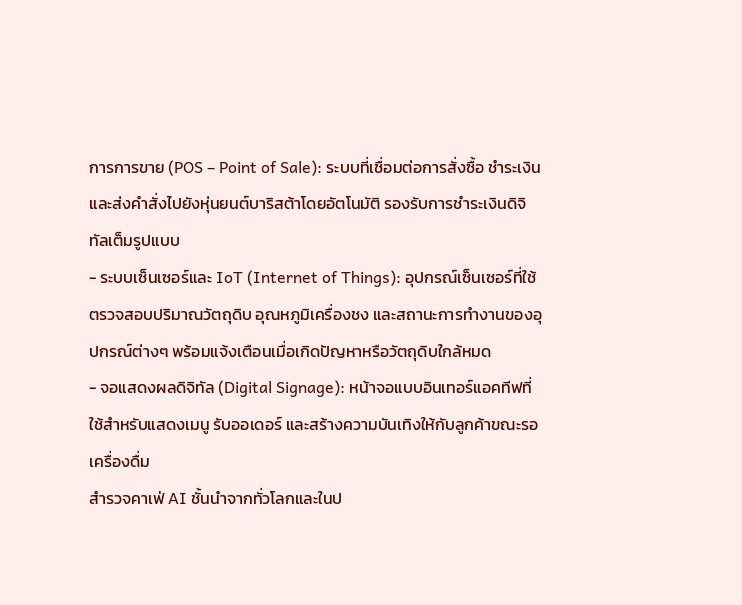การการขาย (POS – Point of Sale): ระบบที่เชื่อมต่อการสั่งซื้อ ชำระเงิน และส่งคำสั่งไปยังหุ่นยนต์บาริสต้าโดยอัตโนมัติ รองรับการชำระเงินดิจิทัลเต็มรูปแบบ
- ระบบเซ็นเซอร์และ IoT (Internet of Things): อุปกรณ์เซ็นเซอร์ที่ใช้ตรวจสอบปริมาณวัตถุดิบ อุณหภูมิเครื่องชง และสถานะการทำงานของอุปกรณ์ต่างๆ พร้อมแจ้งเตือนเมื่อเกิดปัญหาหรือวัตถุดิบใกล้หมด
- จอแสดงผลดิจิทัล (Digital Signage): หน้าจอแบบอินเทอร์แอคทีฟที่ใช้สำหรับแสดงเมนู รับออเดอร์ และสร้างความบันเทิงให้กับลูกค้าขณะรอเครื่องดื่ม
สำรวจคาเฟ่ AI ชั้นนำจากทั่วโลกและในป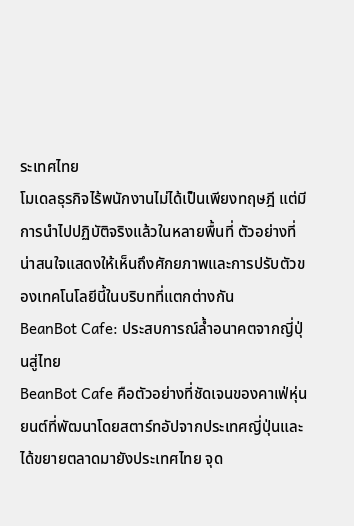ระเทศไทย
โมเดลธุรกิจไร้พนักงานไม่ได้เป็นเพียงทฤษฎี แต่มีการนำไปปฏิบัติจริงแล้วในหลายพื้นที่ ตัวอย่างที่น่าสนใจแสดงให้เห็นถึงศักยภาพและการปรับตัวของเทคโนโลยีนี้ในบริบทที่แตกต่างกัน
BeanBot Cafe: ประสบการณ์ล้ำอนาคตจากญี่ปุ่นสู่ไทย
BeanBot Cafe คือตัวอย่างที่ชัดเจนของคาเฟ่หุ่นยนต์ที่พัฒนาโดยสตาร์ทอัปจากประเทศญี่ปุ่นและได้ขยายตลาดมายังประเทศไทย จุด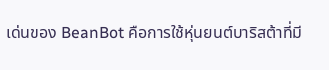เด่นของ BeanBot คือการใช้หุ่นยนต์บาริสต้าที่มี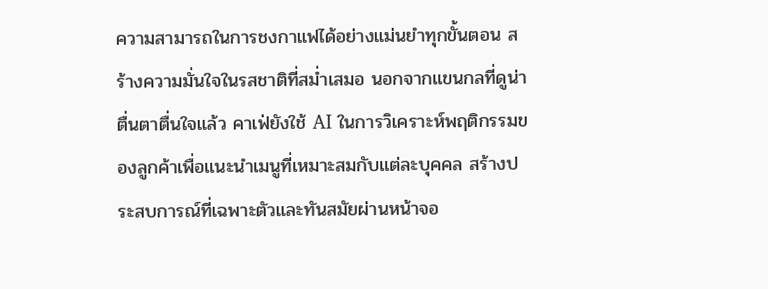ความสามารถในการชงกาแฟได้อย่างแม่นยำทุกขั้นตอน สร้างความมั่นใจในรสชาติที่สม่ำเสมอ นอกจากแขนกลที่ดูน่าตื่นตาตื่นใจแล้ว คาเฟ่ยังใช้ AI ในการวิเคราะห์พฤติกรรมของลูกค้าเพื่อแนะนำเมนูที่เหมาะสมกับแต่ละบุคคล สร้างประสบการณ์ที่เฉพาะตัวและทันสมัยผ่านหน้าจอ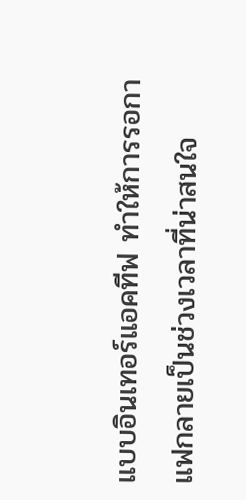แบบอินเทอร์แอคทีฟ ทำให้การรอกาแฟกลายเป็นช่วงเวลาที่น่าสนใจ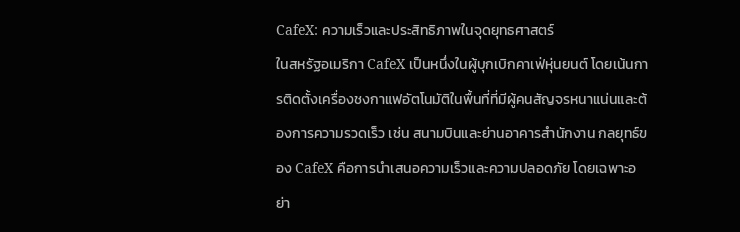CafeX: ความเร็วและประสิทธิภาพในจุดยุทธศาสตร์
ในสหรัฐอเมริกา CafeX เป็นหนึ่งในผู้บุกเบิกคาเฟ่หุ่นยนต์ โดยเน้นการติดตั้งเครื่องชงกาแฟอัตโนมัติในพื้นที่ที่มีผู้คนสัญจรหนาแน่นและต้องการความรวดเร็ว เช่น สนามบินและย่านอาคารสำนักงาน กลยุทธ์ของ CafeX คือการนำเสนอความเร็วและความปลอดภัย โดยเฉพาะอย่า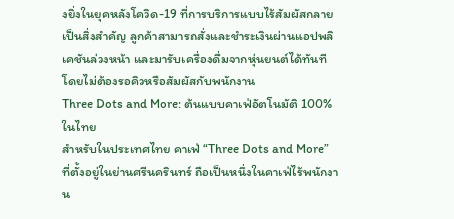งยิ่งในยุคหลังโควิด-19 ที่การบริการแบบไร้สัมผัสกลายเป็นสิ่งสำคัญ ลูกค้าสามารถสั่งและชำระเงินผ่านแอปพลิเคชันล่วงหน้า และมารับเครื่องดื่มจากหุ่นยนต์ได้ทันทีโดยไม่ต้องรอคิวหรือสัมผัสกับพนักงาน
Three Dots and More: ต้นแบบคาเฟ่อัตโนมัติ 100% ในไทย
สำหรับในประเทศไทย คาเฟ่ “Three Dots and More” ที่ตั้งอยู่ในย่านศรีนครินทร์ ถือเป็นหนึ่งในคาเฟ่ไร้พนักงาน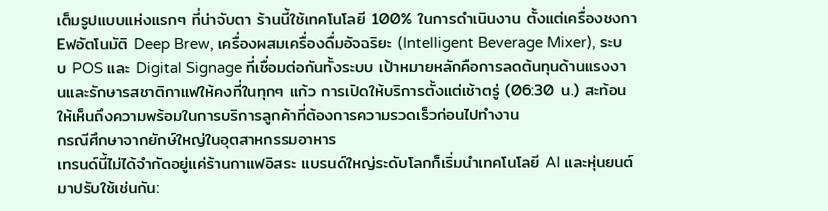เต็มรูปแบบแห่งแรกๆ ที่น่าจับตา ร้านนี้ใช้เทคโนโลยี 100% ในการดำเนินงาน ตั้งแต่เครื่องชงกาEฟอัตโนมัติ Deep Brew, เครื่องผสมเครื่องดื่มอัจฉริยะ (Intelligent Beverage Mixer), ระบบ POS และ Digital Signage ที่เชื่อมต่อกันทั้งระบบ เป้าหมายหลักคือการลดต้นทุนด้านแรงงานและรักษารสชาติกาแฟให้คงที่ในทุกๆ แก้ว การเปิดให้บริการตั้งแต่เช้าตรู่ (06:30 น.) สะท้อนให้เห็นถึงความพร้อมในการบริการลูกค้าที่ต้องการความรวดเร็วก่อนไปทำงาน
กรณีศึกษาจากยักษ์ใหญ่ในอุตสาหกรรมอาหาร
เทรนด์นี้ไม่ได้จำกัดอยู่แค่ร้านกาแฟอิสระ แบรนด์ใหญ่ระดับโลกก็เริ่มนำเทคโนโลยี AI และหุ่นยนต์มาปรับใช้เช่นกัน: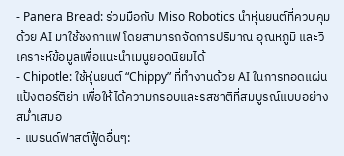- Panera Bread: ร่วมมือกับ Miso Robotics นำหุ่นยนต์ที่ควบคุมด้วย AI มาใช้ชงกาแฟ โดยสามารถจัดการปริมาณ อุณหภูมิ และวิเคราะห์ข้อมูลเพื่อแนะนำเมนูยอดนิยมได้
- Chipotle: ใช้หุ่นยนต์ “Chippy” ที่ทำงานด้วย AI ในการทอดแผ่นแป้งตอร์ติย่า เพื่อให้ได้ความกรอบและรสชาติที่สมบูรณ์แบบอย่างสม่ำเสมอ
- แบรนด์ฟาสต์ฟู้ดอื่นๆ: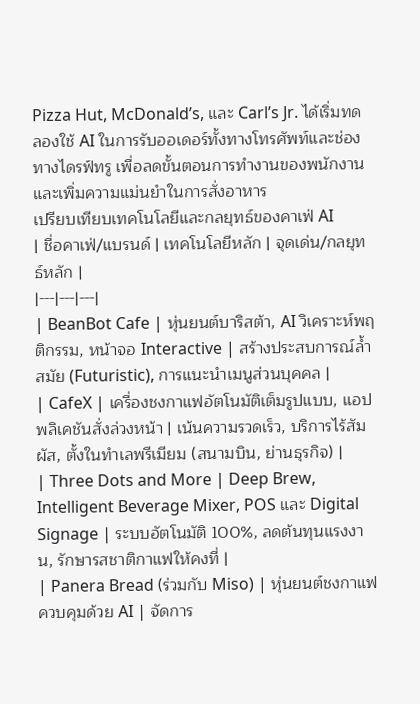Pizza Hut, McDonald’s, และ Carl’s Jr. ได้เริ่มทดลองใช้ AI ในการรับออเดอร์ทั้งทางโทรศัพท์และช่องทางไดรฟ์ทรู เพื่อลดขั้นตอนการทำงานของพนักงานและเพิ่มความแม่นยำในการสั่งอาหาร
เปรียบเทียบเทคโนโลยีและกลยุทธ์ของคาเฟ่ AI
| ชื่อคาเฟ่/แบรนด์ | เทคโนโลยีหลัก | จุดเด่น/กลยุทธ์หลัก |
|---|---|---|
| BeanBot Cafe | หุ่นยนต์บาริสต้า, AI วิเคราะห์พฤติกรรม, หน้าจอ Interactive | สร้างประสบการณ์ล้ำสมัย (Futuristic), การแนะนำเมนูส่วนบุคคล |
| CafeX | เครื่องชงกาแฟอัตโนมัติเต็มรูปแบบ, แอปพลิเคชันสั่งล่วงหน้า | เน้นความรวดเร็ว, บริการไร้สัมผัส, ตั้งในทำเลพรีเมียม (สนามบิน, ย่านธุรกิจ) |
| Three Dots and More | Deep Brew, Intelligent Beverage Mixer, POS และ Digital Signage | ระบบอัตโนมัติ 100%, ลดต้นทุนแรงงาน, รักษารสชาติกาแฟให้คงที่ |
| Panera Bread (ร่วมกับ Miso) | หุ่นยนต์ชงกาแฟควบคุมด้วย AI | จัดการ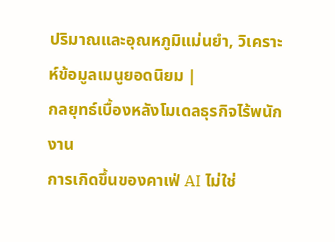ปริมาณและอุณหภูมิแม่นยำ, วิเคราะห์ข้อมูลเมนูยอดนิยม |
กลยุทธ์เบื้องหลังโมเดลธุรกิจไร้พนักงาน
การเกิดขึ้นของคาเฟ่ AI ไม่ใช่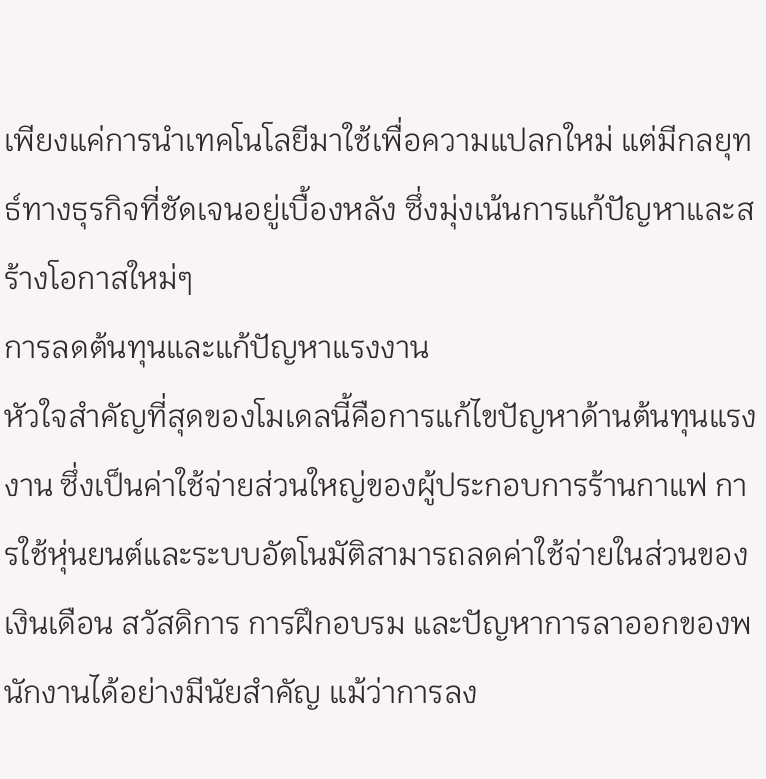เพียงแค่การนำเทคโนโลยีมาใช้เพื่อความแปลกใหม่ แต่มีกลยุทธ์ทางธุรกิจที่ชัดเจนอยู่เบื้องหลัง ซึ่งมุ่งเน้นการแก้ปัญหาและสร้างโอกาสใหม่ๆ
การลดต้นทุนและแก้ปัญหาแรงงาน
หัวใจสำคัญที่สุดของโมเดลนี้คือการแก้ไขปัญหาด้านต้นทุนแรงงาน ซึ่งเป็นค่าใช้จ่ายส่วนใหญ่ของผู้ประกอบการร้านกาแฟ การใช้หุ่นยนต์และระบบอัตโนมัติสามารถลดค่าใช้จ่ายในส่วนของเงินเดือน สวัสดิการ การฝึกอบรม และปัญหาการลาออกของพนักงานได้อย่างมีนัยสำคัญ แม้ว่าการลง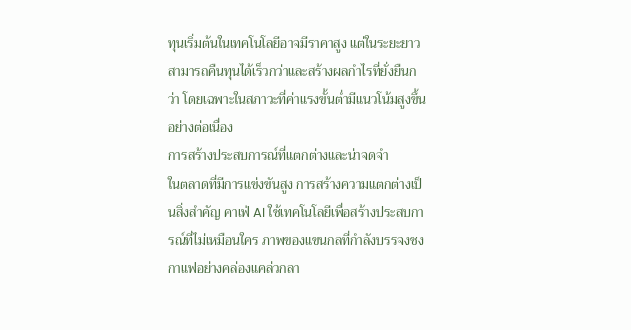ทุนเริ่มต้นในเทคโนโลยีอาจมีราคาสูง แต่ในระยะยาวสามารถคืนทุนได้เร็วกว่าและสร้างผลกำไรที่ยั่งยืนกว่า โดยเฉพาะในสภาวะที่ค่าแรงขั้นต่ำมีแนวโน้มสูงขึ้นอย่างต่อเนื่อง
การสร้างประสบการณ์ที่แตกต่างและน่าจดจำ
ในตลาดที่มีการแข่งขันสูง การสร้างความแตกต่างเป็นสิ่งสำคัญ คาเฟ่ AI ใช้เทคโนโลยีเพื่อสร้างประสบการณ์ที่ไม่เหมือนใคร ภาพของแขนกลที่กำลังบรรจงชงกาแฟอย่างคล่องแคล่วกลา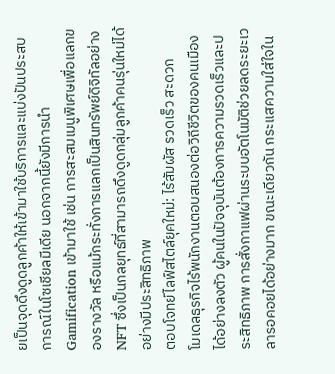ยเป็นจุดดึงดูดลูกค้าให้เข้ามาใช้บริการและแบ่งปันประสบการณ์ในโซเชียลมีเดีย นอกจากนี้ยังมีการนำ Gamification เข้ามาใช้ เช่น การสะสมเมนูพิเศษเพื่อแลกของรางวัล หรือแม้กระทั่งการแลกเป็นสินทรัพย์ดิจิทัลอย่าง NFT ซึ่งเป็นกลยุทธ์ที่สามารถดึงดูดกลุ่มลูกค้าคนรุ่นใหม่ได้อย่างมีประสิทธิภาพ
ตอบโจทย์ไลฟ์สไตล์ยุคใหม่: ไร้สัมผัส รวดเร็ว สะดวก
โมเดลธุรกิจไร้พนักงานตอบสนองต่อวิถีชีวิตของคนเมืองได้อย่างลงตัว ผู้คนในปัจจุบันต้องการความรวดเร็วและประสิทธิภาพ การสั่งกาแฟผ่านระบบอัตโนมัติช่วยลดระยะเวลารอคอยได้อย่างมาก ขณะเดียวกัน กระแสความใส่ใจใน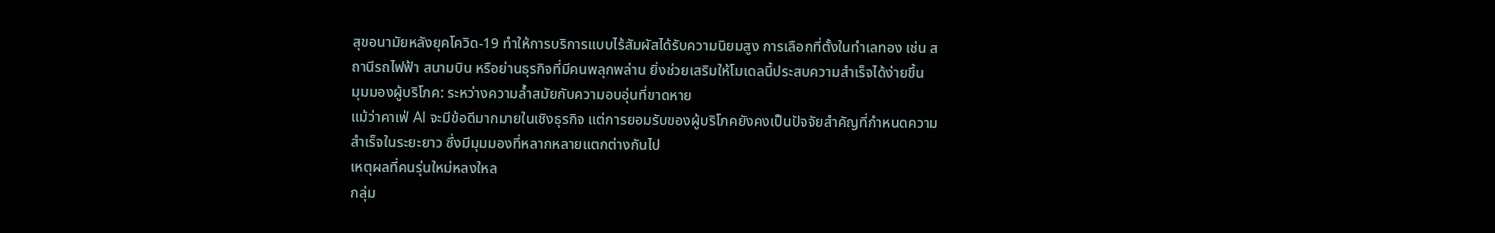สุขอนามัยหลังยุคโควิด-19 ทำให้การบริการแบบไร้สัมผัสได้รับความนิยมสูง การเลือกที่ตั้งในทำเลทอง เช่น สถานีรถไฟฟ้า สนามบิน หรือย่านธุรกิจที่มีคนพลุกพล่าน ยิ่งช่วยเสริมให้โมเดลนี้ประสบความสำเร็จได้ง่ายขึ้น
มุมมองผู้บริโภค: ระหว่างความล้ำสมัยกับความอบอุ่นที่ขาดหาย
แม้ว่าคาเฟ่ AI จะมีข้อดีมากมายในเชิงธุรกิจ แต่การยอมรับของผู้บริโภคยังคงเป็นปัจจัยสำคัญที่กำหนดความสำเร็จในระยะยาว ซึ่งมีมุมมองที่หลากหลายแตกต่างกันไป
เหตุผลที่คนรุ่นใหม่หลงใหล
กลุ่ม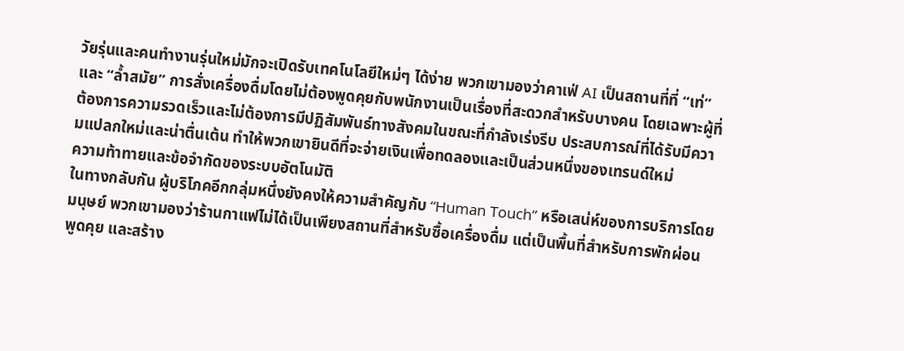วัยรุ่นและคนทำงานรุ่นใหม่มักจะเปิดรับเทคโนโลยีใหม่ๆ ได้ง่าย พวกเขามองว่าคาเฟ่ AI เป็นสถานที่ที่ “เท่” และ “ล้ำสมัย” การสั่งเครื่องดื่มโดยไม่ต้องพูดคุยกับพนักงานเป็นเรื่องที่สะดวกสำหรับบางคน โดยเฉพาะผู้ที่ต้องการความรวดเร็วและไม่ต้องการมีปฏิสัมพันธ์ทางสังคมในขณะที่กำลังเร่งรีบ ประสบการณ์ที่ได้รับมีความแปลกใหม่และน่าตื่นเต้น ทำให้พวกเขายินดีที่จะจ่ายเงินเพื่อทดลองและเป็นส่วนหนึ่งของเทรนด์ใหม่
ความท้าทายและข้อจำกัดของระบบอัตโนมัติ
ในทางกลับกัน ผู้บริโภคอีกกลุ่มหนึ่งยังคงให้ความสำคัญกับ “Human Touch” หรือเสน่ห์ของการบริการโดยมนุษย์ พวกเขามองว่าร้านกาแฟไม่ได้เป็นเพียงสถานที่สำหรับซื้อเครื่องดื่ม แต่เป็นพื้นที่สำหรับการพักผ่อน พูดคุย และสร้าง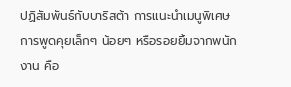ปฏิสัมพันธ์กับบาริสต้า การแนะนำเมนูพิเศษ การพูดคุยเล็กๆ น้อยๆ หรือรอยยิ้มจากพนักงาน คือ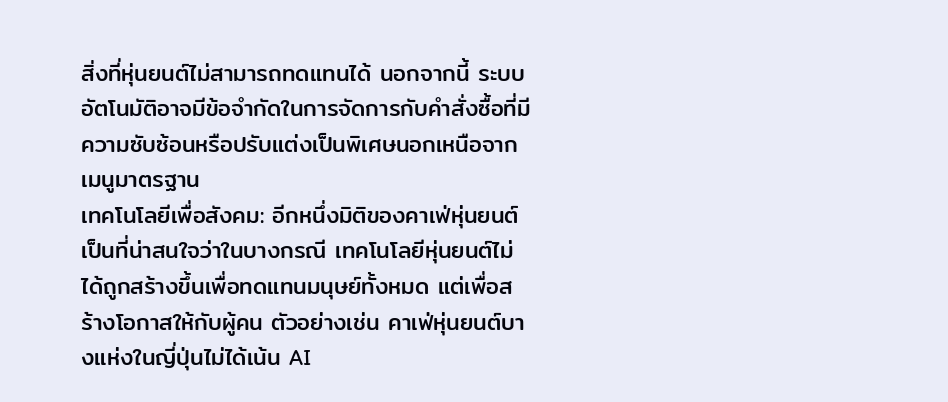สิ่งที่หุ่นยนต์ไม่สามารถทดแทนได้ นอกจากนี้ ระบบอัตโนมัติอาจมีข้อจำกัดในการจัดการกับคำสั่งซื้อที่มีความซับซ้อนหรือปรับแต่งเป็นพิเศษนอกเหนือจากเมนูมาตรฐาน
เทคโนโลยีเพื่อสังคม: อีกหนึ่งมิติของคาเฟ่หุ่นยนต์
เป็นที่น่าสนใจว่าในบางกรณี เทคโนโลยีหุ่นยนต์ไม่ได้ถูกสร้างขึ้นเพื่อทดแทนมนุษย์ทั้งหมด แต่เพื่อสร้างโอกาสให้กับผู้คน ตัวอย่างเช่น คาเฟ่หุ่นยนต์บางแห่งในญี่ปุ่นไม่ได้เน้น AI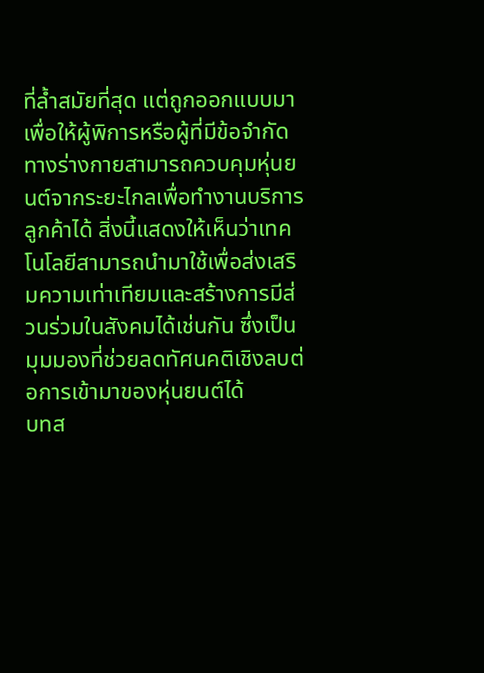ที่ล้ำสมัยที่สุด แต่ถูกออกแบบมาเพื่อให้ผู้พิการหรือผู้ที่มีข้อจำกัดทางร่างกายสามารถควบคุมหุ่นยนต์จากระยะไกลเพื่อทำงานบริการลูกค้าได้ สิ่งนี้แสดงให้เห็นว่าเทคโนโลยีสามารถนำมาใช้เพื่อส่งเสริมความเท่าเทียมและสร้างการมีส่วนร่วมในสังคมได้เช่นกัน ซึ่งเป็นมุมมองที่ช่วยลดทัศนคติเชิงลบต่อการเข้ามาของหุ่นยนต์ได้
บทส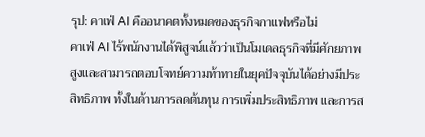รุป: คาเฟ่ AI คืออนาคตทั้งหมดของธุรกิจกาแฟหรือไม่
คาเฟ่ AI ไร้พนักงานได้พิสูจน์แล้วว่าเป็นโมเดลธุรกิจที่มีศักยภาพสูงและสามารถตอบโจทย์ความท้าทายในยุคปัจจุบันได้อย่างมีประสิทธิภาพ ทั้งในด้านการลดต้นทุน การเพิ่มประสิทธิภาพ และการส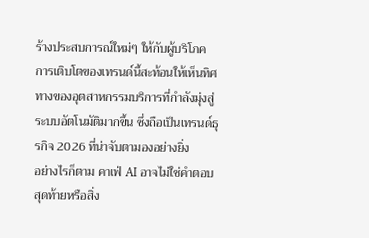ร้างประสบการณ์ใหม่ๆ ให้กับผู้บริโภค การเติบโตของเทรนด์นี้สะท้อนให้เห็นทิศทางของอุตสาหกรรมบริการที่กำลังมุ่งสู่ระบบอัตโนมัติมากขึ้น ซึ่งถือเป็นเทรนด์ธุรกิจ 2026 ที่น่าจับตามองอย่างยิ่ง
อย่างไรก็ตาม คาเฟ่ AI อาจไม่ใช่คำตอบสุดท้ายหรือสิ่ง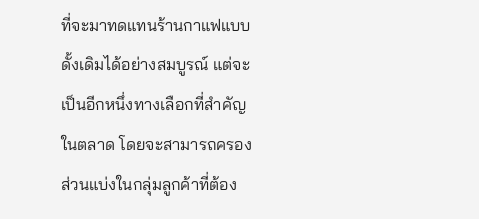ที่จะมาทดแทนร้านกาแฟแบบดั้งเดิมได้อย่างสมบูรณ์ แต่จะเป็นอีกหนึ่งทางเลือกที่สำคัญในตลาด โดยจะสามารถครองส่วนแบ่งในกลุ่มลูกค้าที่ต้อง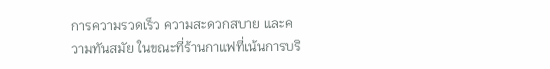การความรวดเร็ว ความสะดวกสบาย และความทันสมัย ในขณะที่ร้านกาแฟที่เน้นการบริ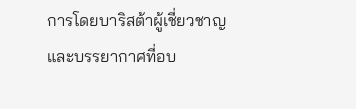การโดยบาริสต้าผู้เชี่ยวชาญและบรรยากาศที่อบ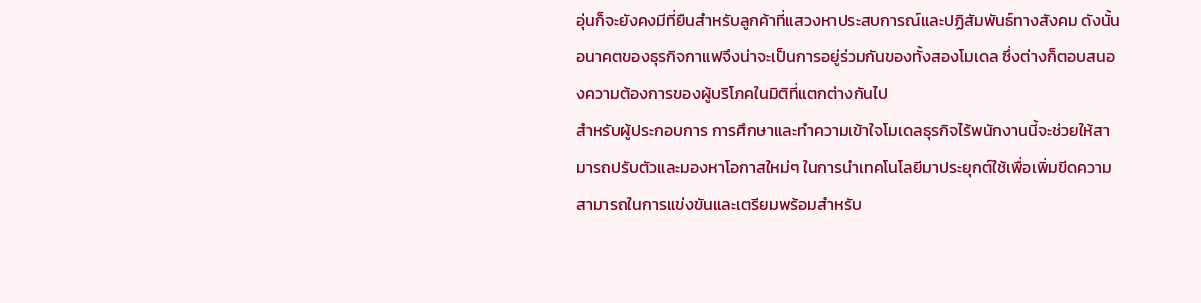อุ่นก็จะยังคงมีที่ยืนสำหรับลูกค้าที่แสวงหาประสบการณ์และปฏิสัมพันธ์ทางสังคม ดังนั้น อนาคตของธุรกิจกาแฟจึงน่าจะเป็นการอยู่ร่วมกันของทั้งสองโมเดล ซึ่งต่างก็ตอบสนองความต้องการของผู้บริโภคในมิติที่แตกต่างกันไป
สำหรับผู้ประกอบการ การศึกษาและทำความเข้าใจโมเดลธุรกิจไร้พนักงานนี้จะช่วยให้สามารถปรับตัวและมองหาโอกาสใหม่ๆ ในการนำเทคโนโลยีมาประยุกต์ใช้เพื่อเพิ่มขีดความสามารถในการแข่งขันและเตรียมพร้อมสำหรับ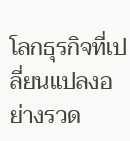โลกธุรกิจที่เปลี่ยนแปลงอย่างรวด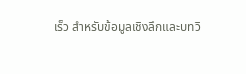เร็ว สำหรับข้อมูลเชิงลึกและบทวิ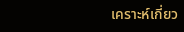เคราะห์เกี่ยว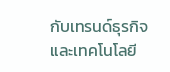กับเทรนด์ธุรกิจและเทคโนโลยี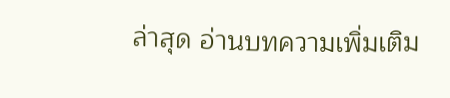ล่าสุด อ่านบทความเพิ่มเติม